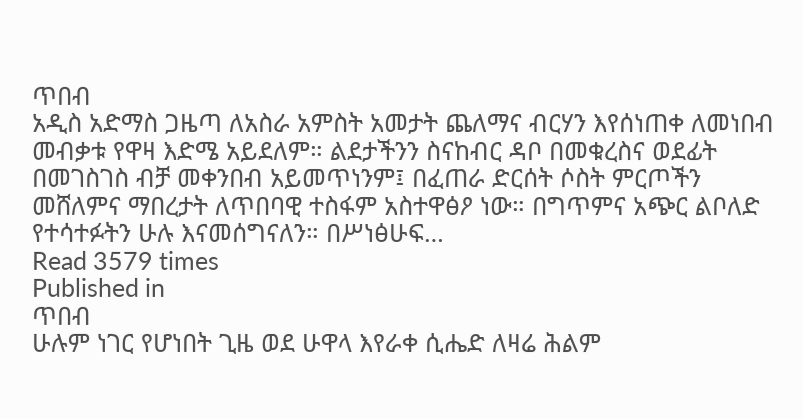ጥበብ
አዲስ አድማስ ጋዜጣ ለአስራ አምስት አመታት ጨለማና ብርሃን እየሰነጠቀ ለመነበብ መብቃቱ የዋዛ እድሜ አይደለም። ልደታችንን ስናከብር ዳቦ በመቁረስና ወደፊት በመገስገስ ብቻ መቀንበብ አይመጥነንም፤ በፈጠራ ድርሰት ሶስት ምርጦችን መሸለምና ማበረታት ለጥበባዊ ተስፋም አስተዋፅዖ ነው። በግጥምና አጭር ልቦለድ የተሳተፉትን ሁሉ እናመሰግናለን። በሥነፅሁፍ…
Read 3579 times
Published in
ጥበብ
ሁሉም ነገር የሆነበት ጊዜ ወደ ሁዋላ እየራቀ ሲሔድ ለዛሬ ሕልም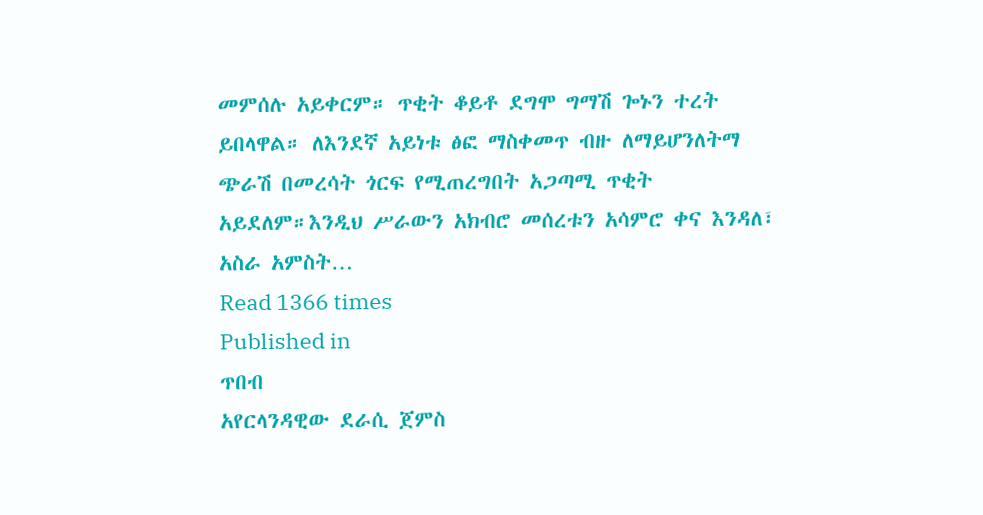መምሰሉ አይቀርም። ጥቂት ቆይቶ ደግሞ ግማሽ ጐኑን ተረት ይበላዋል። ለእንደኛ አይነቱ ፅፎ ማስቀመጥ ብዙ ለማይሆንለትማ ጭራሽ በመረሳት ጎርፍ የሚጠረግበት አጋጣሚ ጥቂት አይደለም።እንዲህ ሥራውን አክብሮ መሰረቱን አሳምሮ ቀና እንዳለ፣ አስራ አምስት…
Read 1366 times
Published in
ጥበብ
አየርላንዳዊው ደራሲ ጀምስ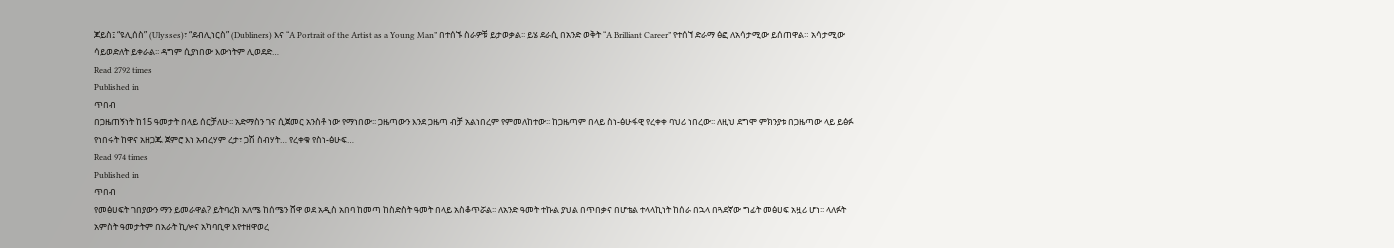ጆይስ፤ “ዩሊሰስ” (Ulysses)፣ “ደብሊነርስ” (Dubliners) እና “A Portrait of the Artist as a Young Man” በተሰኙ ስራዎቹ ይታወቃል፡፡ ይሄ ደራሲ በአንድ ወቅት “A Brilliant Career” የተሰኘ ድራማ ፅፎ ለአሳታሚው ይሰጠዋል። አሳታሚው ሳይወድለት ይቀራል፡፡ ዳግም ሲያነበው እውነትም ሊወደድ…
Read 2792 times
Published in
ጥበብ
በጋዜጠኝነት ከ15 ዓመታት በላይ ሰርቻለሁ፡፡ አድማስን ገና ሲጀመር አንስቶ ነው የማነበው፡፡ ጋዜጣውን እንደ ጋዜጣ ብቻ አልነበረም የምመለከተው፡፡ ከጋዜጣም በላይ ስነ-ፅሁፋዊ የረቀቀ ባህሪ ነበረው፡፡ ለዚህ ደግሞ ምክንያቱ በጋዜጣው ላይ ይፅፉ የነበሩት ከዋና አዘጋጁ ጀምሮ እነ አብረሃም ረታ፣ ጋሽ ስብሃት… የረቀቁ የስነ-ፅሁፍ…
Read 974 times
Published in
ጥበብ
የመፅሀፍት ገበያውን ማን ይመራዋል? ይትባረክ አለሜ ከሰሜን ሸዋ ወደ አዲስ አበባ ከመጣ ከስድስት ዓመት በላይ አስቆጥሯል፡፡ ለአንድ ዓመት ተኩል ያህል በጥበቃና በሆቴል ተላላኪነት ከሰራ በኋላ በጓደኛው ግፊት መፅሀፍ አዟሪ ሆነ፡፡ ላለፉት አምስት ዓመታትም በአራት ኪሎና አካባቢዋ እየተዘዋወረ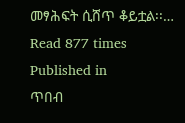መፃሕፍት ሲሸጥ ቆይቷል፡፡…
Read 877 times
Published in
ጥበብ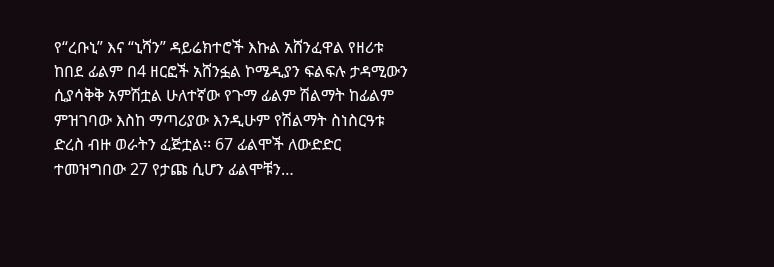የ“ረቡኒ” እና “ኒሻን” ዳይሬክተሮች እኩል አሸንፈዋል የዘሪቱ ከበደ ፊልም በ4 ዘርፎች አሸንፏል ኮሜዲያን ፍልፍሉ ታዳሚውን ሲያሳቅቅ አምሽቷል ሁለተኛው የጉማ ፊልም ሽልማት ከፊልም ምዝገባው እስከ ማጣሪያው እንዲሁም የሽልማት ስነስርዓቱ ድረስ ብዙ ወራትን ፈጅቷል፡፡ 67 ፊልሞች ለውድድር ተመዝግበው 27 የታጩ ሲሆን ፊልሞቹን…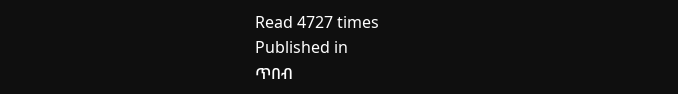Read 4727 times
Published in
ጥበብ